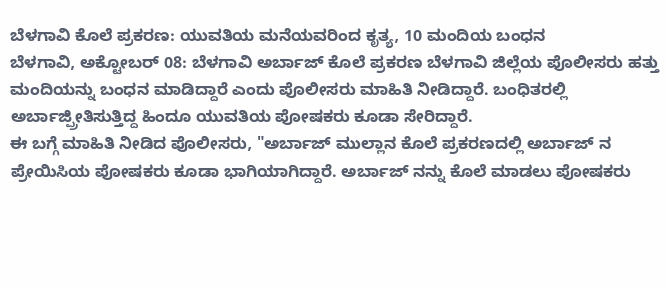ಬೆಳಗಾವಿ ಕೊಲೆ ಪ್ರಕರಣ: ಯುವತಿಯ ಮನೆಯವರಿಂದ ಕೃತ್ಯ, 10 ಮಂದಿಯ ಬಂಧನ
ಬೆಳಗಾವಿ, ಅಕ್ಟೋಬರ್ 08: ಬೆಳಗಾವಿ ಅರ್ಬಾಜ್ ಕೊಲೆ ಪ್ರಕರಣ ಬೆಳಗಾವಿ ಜಿಲ್ಲೆಯ ಪೊಲೀಸರು ಹತ್ತು ಮಂದಿಯನ್ನು ಬಂಧನ ಮಾಡಿದ್ದಾರೆ ಎಂದು ಪೊಲೀಸರು ಮಾಹಿತಿ ನೀಡಿದ್ದಾರೆ. ಬಂಧಿತರಲ್ಲಿ ಅರ್ಬಾಜ್ಪ್ರೀತಿಸುತ್ತಿದ್ದ ಹಿಂದೂ ಯುವತಿಯ ಪೋಷಕರು ಕೂಡಾ ಸೇರಿದ್ದಾರೆ.
ಈ ಬಗ್ಗೆ ಮಾಹಿತಿ ನೀಡಿದ ಪೊಲೀಸರು, "ಅರ್ಬಾಜ್ ಮುಲ್ಲಾನ ಕೊಲೆ ಪ್ರಕರಣದಲ್ಲಿ ಅರ್ಬಾಜ್ ನ ಪ್ರೇಯಿಸಿಯ ಪೋಷಕರು ಕೂಡಾ ಭಾಗಿಯಾಗಿದ್ದಾರೆ. ಅರ್ಬಾಜ್ ನನ್ನು ಕೊಲೆ ಮಾಡಲು ಪೋಷಕರು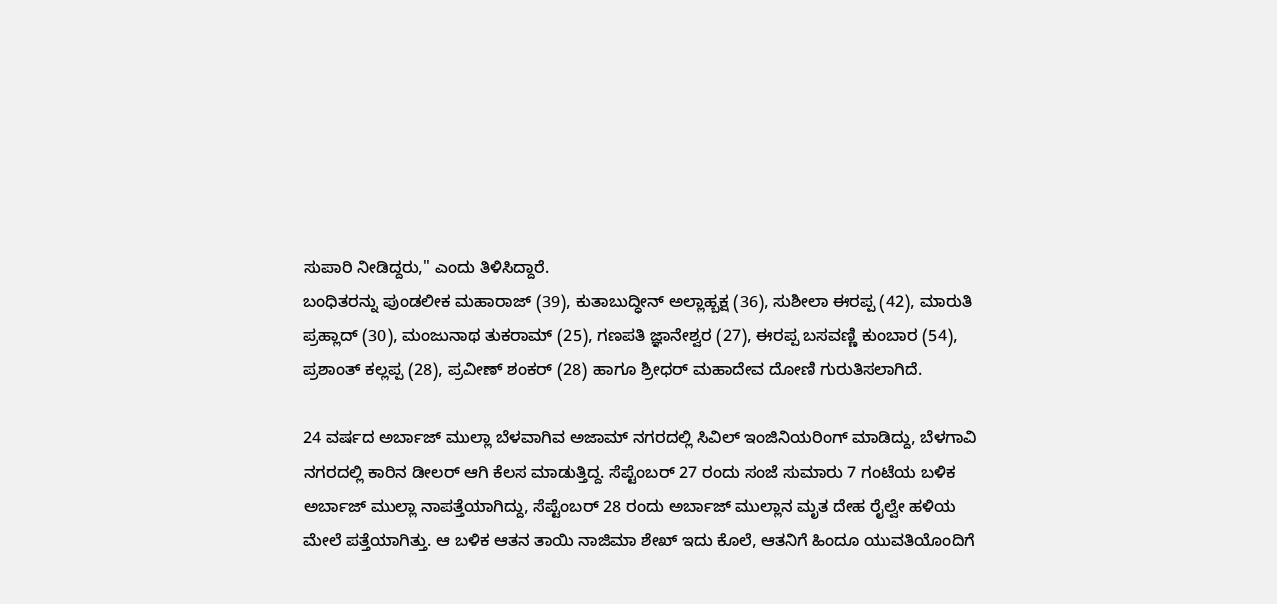ಸುಪಾರಿ ನೀಡಿದ್ದರು," ಎಂದು ತಿಳಿಸಿದ್ದಾರೆ.
ಬಂಧಿತರನ್ನು ಪುಂಡಲೀಕ ಮಹಾರಾಜ್ (39), ಕುತಾಬುದ್ಧೀನ್ ಅಲ್ಲಾಹ್ಬಕ್ಷ (36), ಸುಶೀಲಾ ಈರಪ್ಪ (42), ಮಾರುತಿ ಪ್ರಹ್ಲಾದ್ (30), ಮಂಜುನಾಥ ತುಕರಾಮ್ (25), ಗಣಪತಿ ಜ್ಞಾನೇಶ್ವರ (27), ಈರಪ್ಪ ಬಸವಣ್ಣಿ ಕುಂಬಾರ (54), ಪ್ರಶಾಂತ್ ಕಲ್ಲಪ್ಪ (28), ಪ್ರವೀಣ್ ಶಂಕರ್ (28) ಹಾಗೂ ಶ್ರೀಧರ್ ಮಹಾದೇವ ದೋಣಿ ಗುರುತಿಸಲಾಗಿದೆ.

24 ವರ್ಷದ ಅರ್ಬಾಜ್ ಮುಲ್ಲಾ ಬೆಳವಾಗಿವ ಅಜಾಮ್ ನಗರದಲ್ಲಿ ಸಿವಿಲ್ ಇಂಜಿನಿಯರಿಂಗ್ ಮಾಡಿದ್ದು, ಬೆಳಗಾವಿ ನಗರದಲ್ಲಿ ಕಾರಿನ ಡೀಲರ್ ಆಗಿ ಕೆಲಸ ಮಾಡುತ್ತಿದ್ದ. ಸೆಪ್ಟೆಂಬರ್ 27 ರಂದು ಸಂಜೆ ಸುಮಾರು 7 ಗಂಟೆಯ ಬಳಿಕ ಅರ್ಬಾಜ್ ಮುಲ್ಲಾ ನಾಪತ್ತೆಯಾಗಿದ್ದು, ಸೆಪ್ಟೆಂಬರ್ 28 ರಂದು ಅರ್ಬಾಜ್ ಮುಲ್ಲಾನ ಮೃತ ದೇಹ ರೈಲ್ವೇ ಹಳಿಯ ಮೇಲೆ ಪತ್ತೆಯಾಗಿತ್ತು. ಆ ಬಳಿಕ ಆತನ ತಾಯಿ ನಾಜಿಮಾ ಶೇಖ್ ಇದು ಕೊಲೆ, ಆತನಿಗೆ ಹಿಂದೂ ಯುವತಿಯೊಂದಿಗೆ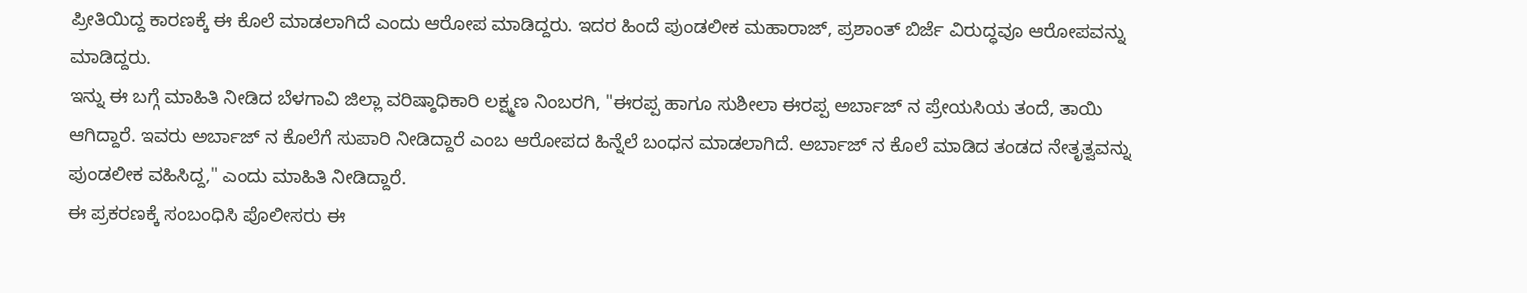ಪ್ರೀತಿಯಿದ್ದ ಕಾರಣಕ್ಕೆ ಈ ಕೊಲೆ ಮಾಡಲಾಗಿದೆ ಎಂದು ಆರೋಪ ಮಾಡಿದ್ದರು. ಇದರ ಹಿಂದೆ ಪುಂಡಲೀಕ ಮಹಾರಾಜ್, ಪ್ರಶಾಂತ್ ಬಿರ್ಜೆ ವಿರುದ್ಧವೂ ಆರೋಪವನ್ನು ಮಾಡಿದ್ದರು.
ಇನ್ನು ಈ ಬಗ್ಗೆ ಮಾಹಿತಿ ನೀಡಿದ ಬೆಳಗಾವಿ ಜಿಲ್ಲಾ ವರಿಷ್ಠಾಧಿಕಾರಿ ಲಕ್ಷ್ಮಣ ನಿಂಬರಗಿ, "ಈರಪ್ಪ ಹಾಗೂ ಸುಶೀಲಾ ಈರಪ್ಪ ಅರ್ಬಾಜ್ ನ ಪ್ರೇಯಸಿಯ ತಂದೆ, ತಾಯಿ ಆಗಿದ್ದಾರೆ. ಇವರು ಅರ್ಬಾಜ್ ನ ಕೊಲೆಗೆ ಸುಪಾರಿ ನೀಡಿದ್ದಾರೆ ಎಂಬ ಆರೋಪದ ಹಿನ್ನೆಲೆ ಬಂಧನ ಮಾಡಲಾಗಿದೆ. ಅರ್ಬಾಜ್ ನ ಕೊಲೆ ಮಾಡಿದ ತಂಡದ ನೇತೃತ್ವವನ್ನು ಪುಂಡಲೀಕ ವಹಿಸಿದ್ದ," ಎಂದು ಮಾಹಿತಿ ನೀಡಿದ್ದಾರೆ.
ಈ ಪ್ರಕರಣಕ್ಕೆ ಸಂಬಂಧಿಸಿ ಪೊಲೀಸರು ಈ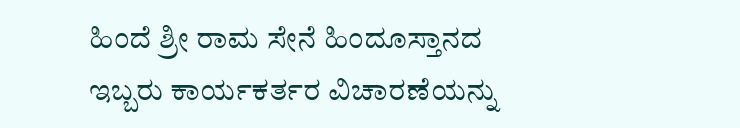ಹಿಂದೆ ಶ್ರೀ ರಾಮ ಸೇನೆ ಹಿಂದೂಸ್ತಾನದ ಇಬ್ಬರು ಕಾರ್ಯಕರ್ತರ ವಿಚಾರಣೆಯನ್ನು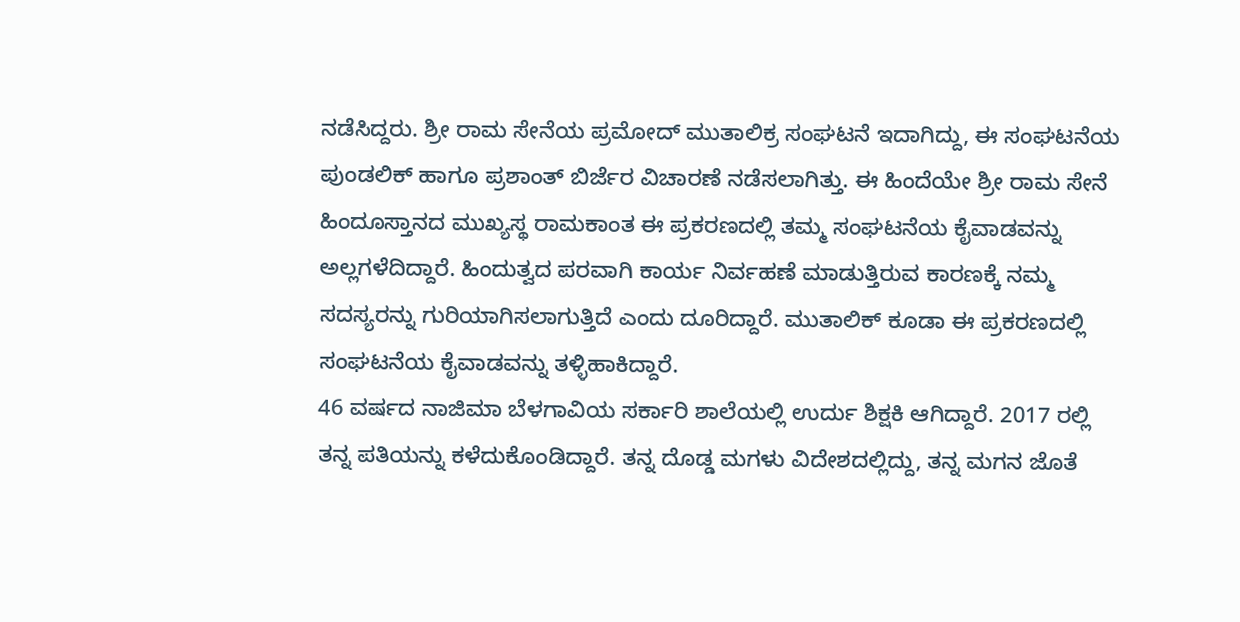ನಡೆಸಿದ್ದರು. ಶ್ರೀ ರಾಮ ಸೇನೆಯ ಪ್ರಮೋದ್ ಮುತಾಲಿಕ್ರ ಸಂಘಟನೆ ಇದಾಗಿದ್ದು, ಈ ಸಂಘಟನೆಯ ಪುಂಡಲಿಕ್ ಹಾಗೂ ಪ್ರಶಾಂತ್ ಬಿರ್ಜೆರ ವಿಚಾರಣೆ ನಡೆಸಲಾಗಿತ್ತು. ಈ ಹಿಂದೆಯೇ ಶ್ರೀ ರಾಮ ಸೇನೆ ಹಿಂದೂಸ್ತಾನದ ಮುಖ್ಯಸ್ಥ ರಾಮಕಾಂತ ಈ ಪ್ರಕರಣದಲ್ಲಿ ತಮ್ಮ ಸಂಘಟನೆಯ ಕೈವಾಡವನ್ನು ಅಲ್ಲಗಳೆದಿದ್ದಾರೆ. ಹಿಂದುತ್ವದ ಪರವಾಗಿ ಕಾರ್ಯ ನಿರ್ವಹಣೆ ಮಾಡುತ್ತಿರುವ ಕಾರಣಕ್ಕೆ ನಮ್ಮ ಸದಸ್ಯರನ್ನು ಗುರಿಯಾಗಿಸಲಾಗುತ್ತಿದೆ ಎಂದು ದೂರಿದ್ದಾರೆ. ಮುತಾಲಿಕ್ ಕೂಡಾ ಈ ಪ್ರಕರಣದಲ್ಲಿ ಸಂಘಟನೆಯ ಕೈವಾಡವನ್ನು ತಳ್ಳಿಹಾಕಿದ್ದಾರೆ.
46 ವರ್ಷದ ನಾಜಿಮಾ ಬೆಳಗಾವಿಯ ಸರ್ಕಾರಿ ಶಾಲೆಯಲ್ಲಿ ಉರ್ದು ಶಿಕ್ಷಕಿ ಆಗಿದ್ದಾರೆ. 2017 ರಲ್ಲಿ ತನ್ನ ಪತಿಯನ್ನು ಕಳೆದುಕೊಂಡಿದ್ದಾರೆ. ತನ್ನ ದೊಡ್ಡ ಮಗಳು ವಿದೇಶದಲ್ಲಿದ್ದು, ತನ್ನ ಮಗನ ಜೊತೆ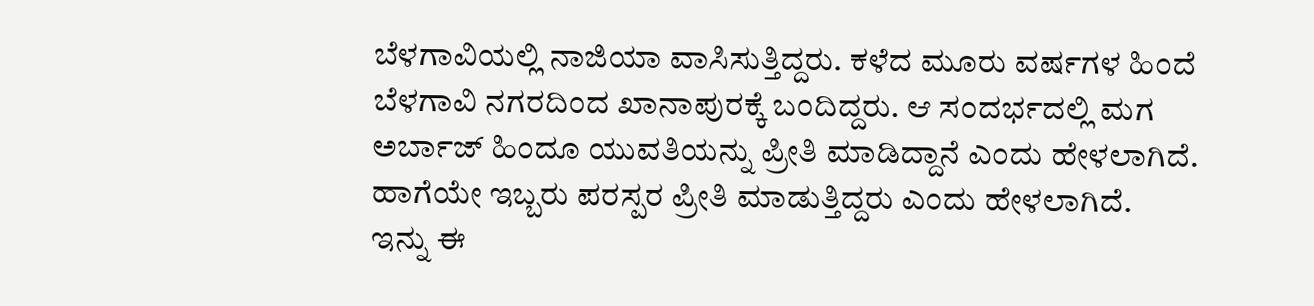ಬೆಳಗಾವಿಯಲ್ಲಿ ನಾಜಿಯಾ ವಾಸಿಸುತ್ತಿದ್ದರು. ಕಳೆದ ಮೂರು ವರ್ಷಗಳ ಹಿಂದೆ ಬೆಳಗಾವಿ ನಗರದಿಂದ ಖಾನಾಪುರಕ್ಕೆ ಬಂದಿದ್ದರು. ಆ ಸಂದರ್ಭದಲ್ಲಿ ಮಗ ಅರ್ಬಾಜ್ ಹಿಂದೂ ಯುವತಿಯನ್ನು ಪ್ರೀತಿ ಮಾಡಿದ್ದಾನೆ ಎಂದು ಹೇಳಲಾಗಿದೆ. ಹಾಗೆಯೇ ಇಬ್ಬರು ಪರಸ್ಪರ ಪ್ರೀತಿ ಮಾಡುತ್ತಿದ್ದರು ಎಂದು ಹೇಳಲಾಗಿದೆ.
ಇನ್ನು ಈ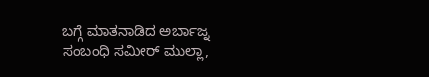ಬಗ್ಗೆ ಮಾತನಾಡಿದ ಅರ್ಬಾಜ್ನ ಸಂಬಂಧಿ ಸಮೀರ್ ಮುಲ್ಲಾ,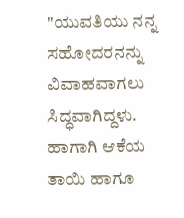"ಯುವತಿಯು ನನ್ನ ಸಹೋದರನನ್ನು ವಿವಾಹವಾಗಲು ಸಿದ್ಧವಾಗಿದ್ದಳು. ಹಾಗಾಗಿ ಆಕೆಯ ತಾಯಿ ಹಾಗೂ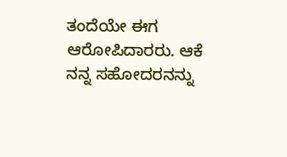ತಂದೆಯೇ ಈಗ ಆರೋಪಿದಾರರು. ಆಕೆ ನನ್ನ ಸಹೋದರನನ್ನು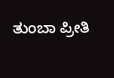ತುಂಬಾ ಪ್ರೀತಿ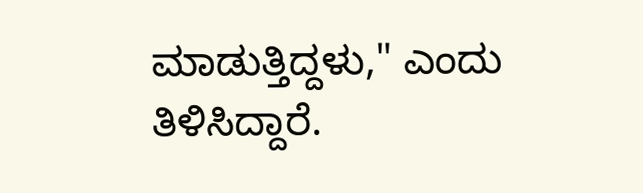ಮಾಡುತ್ತಿದ್ದಳು," ಎಂದು ತಿಳಿಸಿದ್ದಾರೆ.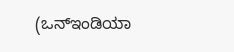(ಒನ್ಇಂಡಿಯಾ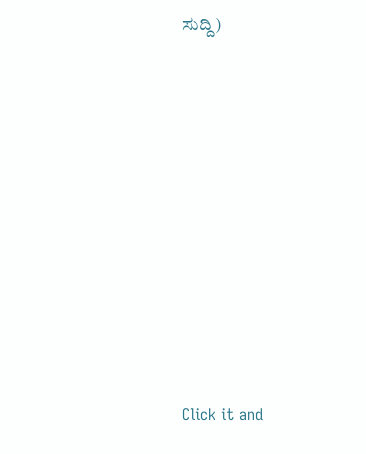ಸುದ್ದಿ)












Click it and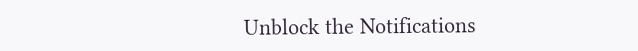Unblock the Notifications